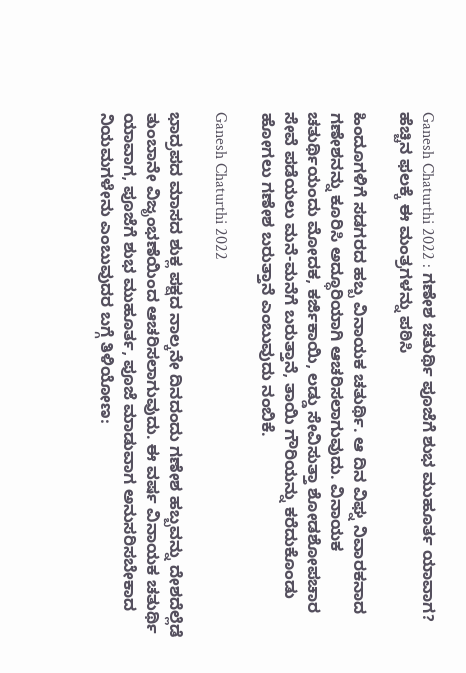Ganesh Chaturthi 2022 : ಗಣೇಶ ಚತುರ್ಥಿ ಪೂಜೆಗೆ ಶುಭ ಮುಹೂರ್ತ ಯಾವಾಗ? ಹೆಚ್ಚಿನ ಫಲಕ್ಕೆ ಈ ಮಂತ್ರಗಳನ್ನು ಪಠಿಸಿ

ಹಿಂದೂಗಳಿಗೆ ಸಡಗರದ ಹಬ್ಬ ವಿನಾಯಕ ಚತುರ್ಥಿ. ಆ ದಿನ ವಿಘ್ನ ನಿವಾರಕನಾದ ಗಣೇಶನನ್ನು ಕೂರಿಸಿ ಅದ್ಧೂರಿಯಾಗಿ ಆಚರಿಸಲಾಗುವುದು. ವಿನಾಯಕ ಚತುರ್ಥಿಯಂದು ಮೋದಕ, ಕರ್ಜಿಕಾಯಿ, ಲಡ್ಡು ಸೇವಿಸುತ್ತಾ ಶೋಡಶೋಪಚಾರ ಸೇವೆ ಪಡೆಯಲು ಮನೆ-ಮನೆಗೆ ಬರುತ್ತಾನೆ, ತಾಯಿ ಗೌರಿಯನ್ನು ಕರೆದುಕೊಂಡು ಹೋಗಲು ಗಣೇಶ ಬರುತ್ತಾನೆ ಎಂಬುವುದು ನಂಬಿಕೆ.

Ganesh Chaturthi 2022

ಭಾದ್ರಪದ ಮಾಸದ ಶುಕ್ಲ ಪಕ್ಷದ ನಾಲ್ಕನೇ ದಿನದಂದು ಗಣೇಶ ಹಬ್ಬವನ್ನು ದೇಶದೆಲ್ಲೆಡೆ ತುಂಬಾನೇ ವಿಜೃಂಭಣೆಯಿಂದ ಆಚರಿಸಲಾಗುವುದು. ಈ ವರ್ಷ ವಿನಾಯಕ ಚತುರ್ಥಿ ಯಾವಾಗ, ಪೂಜೆಗೆ ಶುಭ ಮುಹೂರ್ತ, ಪೂಜೆ ಮಾಡುವಾಗ ಅನುಸರಿಸಬೇಕಾದ ನಿಯಮಗಳೇನು ಎಂಬುವುದರ ಬಗ್ಗೆ ತಿಳಿಯೋಣ: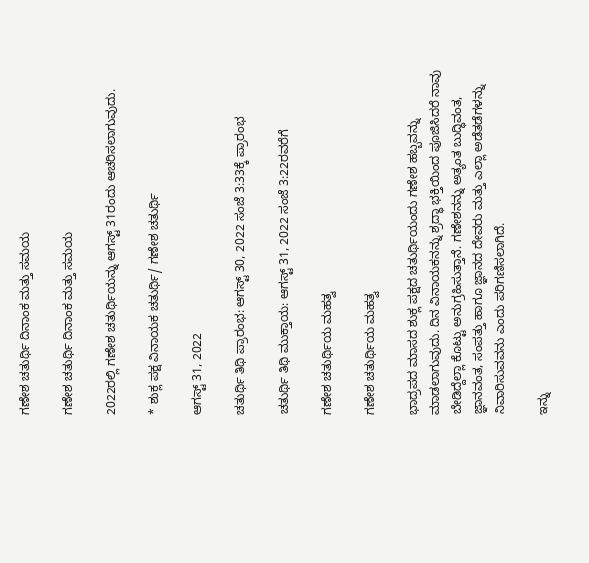ಗಣೇಶ ಚತುರ್ಥಿ ದಿನಾಂಕ ಮತ್ತು ಸಮಯ

ಗಣೇಶ ಚತುರ್ಥಿ ದಿನಾಂಕ ಮತ್ತು ಸಮಯ

2022ರಲ್ಲಿ ಗಣೇಶ ಚತುರ್ಥಿಯನ್ನು ಆಗಸ್ಟ್‌ 31ರಂದು ಆಚರಿಸಲಾಗುವುದು.

* ಶುಕ್ಲ ಪಕ್ಷ ವಿನಾಯಕ ಚತುರ್ಥಿ/ ಗಣೇಶ ಚತುರ್ಥಿ

ಆಗಸ್ಟ್‌ 31, 2022

ಚತುರ್ಥಿ ತಿಥಿ ಪ್ರಾರಂಭ: ಆಗಸ್ಟ್‌ 30, 2022 ಸಂಜೆ 3:33ಕ್ಕೆ ಪ್ರಾರಂಭ

ಚತುರ್ಥಿ ತಿಥಿ ಮುಕ್ತಾಯ: ಆಗಸ್ಟ್ 31, 2022 ಸಂಜೆ 3:22ರವರೆಗೆ

ಗಣೇಶ ಚತುರ್ಥಿಯ ಮಹತ್ವ

ಗಣೇಶ ಚತುರ್ಥಿಯ ಮಹತ್ವ

ಭಾದ್ರಪದ ಮಾಸದ ಶುಕ್ಲ ಪಕ್ಷದ ಚತುರ್ಥಿಯಂದು ಗಣೇಶ ಹಬ್ಬವನ್ನು ಮಾಡಲಾಗುವುದು. ದಿನ ವಿನಾಯಕನನ್ನು ಶ್ರದ್ಧಾ ಭಕ್ತಿಯಿಂದ ಪೂಜಿಸಿದರೆ ನಾವು ಬೇಡಿದ್ದೆಲ್ಲಾ ಕೊಟ್ಟು ಅನುಗ್ರಹಿಸುತ್ತಾನೆ. ಗಣೇಶನನ್ನು ಅತ್ಯಂತ ಬುದ್ಧಿವಂತ, ಜ್ಞಾನವಂತ, ಸಂಪತ್ತು ಹಾಗೂ ಜ್ಞಾನದ ದೇವರು ಮತ್ತು ಎಲ್ಲಾ ಅಡೆತಡೆಗಳನ್ನು ನಿವಾರಿಸುವವನು ಎಂದು ಪರಿಗಣಿಸಲಾಗಿದೆ.

ಇನ್ನು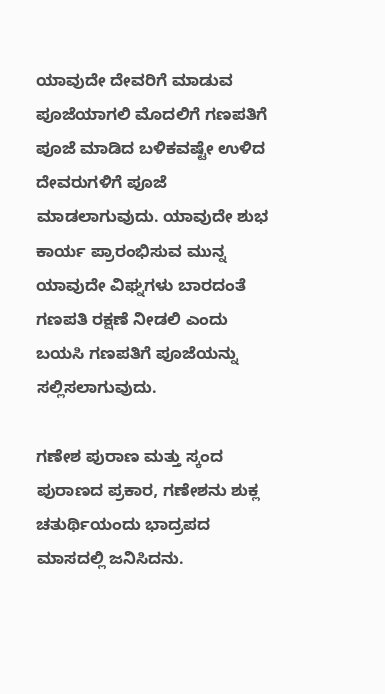ಯಾವುದೇ ದೇವರಿಗೆ ಮಾಡುವ ಪೂಜೆಯಾಗಲಿ ಮೊದಲಿಗೆ ಗಣಪತಿಗೆ ಪೂಜೆ ಮಾಡಿದ ಬಳಿಕವಷ್ಟೇ ಉಳಿದ ದೇವರುಗಳಿಗೆ ಪೂಜೆ ಮಾಡಲಾಗುವುದು. ಯಾವುದೇ ಶುಭ ಕಾರ್ಯ ಪ್ರಾರಂಭಿಸುವ ಮುನ್ನ ಯಾವುದೇ ವಿಘ್ನಗಳು ಬಾರದಂತೆ ಗಣಪತಿ ರಕ್ಷಣೆ ನೀಡಲಿ ಎಂದು ಬಯಸಿ ಗಣಪತಿಗೆ ಪೂಜೆಯನ್ನು ಸಲ್ಲಿಸಲಾಗುವುದು.

ಗಣೇಶ ಪುರಾಣ ಮತ್ತು ಸ್ಕಂದ ಪುರಾಣದ ಪ್ರಕಾರ, ಗಣೇಶನು ಶುಕ್ಲ ಚತುರ್ಥಿಯಂದು ಭಾದ್ರಪದ ಮಾಸದಲ್ಲಿ ಜನಿಸಿದನು.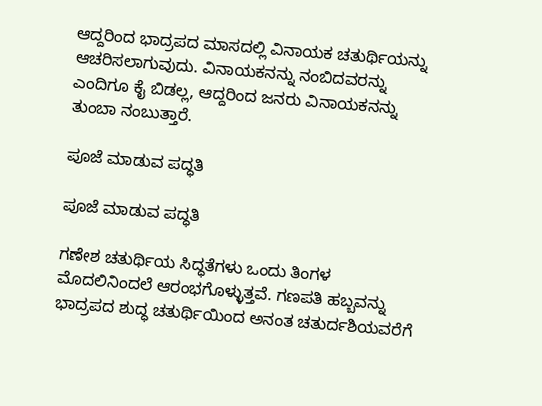ಆದ್ದರಿಂದ ಭಾದ್ರಪದ ಮಾಸದಲ್ಲಿ ವಿನಾಯಕ ಚತುರ್ಥಿಯನ್ನು ಆಚರಿಸಲಾಗುವುದು. ವಿನಾಯಕನನ್ನು ನಂಬಿದವರನ್ನು ಎಂದಿಗೂ ಕೈ ಬಿಡಲ್ಲ, ಆದ್ದರಿಂದ ಜನರು ವಿನಾಯಕನನ್ನು ತುಂಬಾ ನಂಬುತ್ತಾರೆ.

ಪೂಜೆ ಮಾಡುವ ಪದ್ಧತಿ

ಪೂಜೆ ಮಾಡುವ ಪದ್ಧತಿ

ಗಣೇಶ ಚತುರ್ಥಿಯ ಸಿದ್ಧತೆಗಳು ಒಂದು ತಿಂಗಳ ಮೊದಲಿನಿಂದಲೆ ಆರಂಭಗೊಳ್ಳುತ್ತವೆ. ಗಣಪತಿ ಹಬ್ಬವನ್ನು ಭಾದ್ರಪದ ಶುದ್ಧ ಚತುರ್ಥಿಯಿಂದ ಅನಂತ ಚತುರ್ದಶಿಯವರೆಗೆ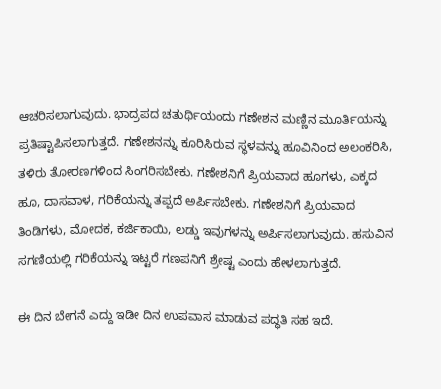ಆಚರಿಸಲಾಗುವುದು. ಭಾದ್ರಪದ ಚತುರ್ಥಿಯಂದು ಗಣೇಶನ ಮಣ್ಣಿನ ಮೂರ್ತಿಯನ್ನು ಪ್ರತಿಷ್ಟಾಪಿಸಲಾಗುತ್ತದೆ. ಗಣೇಶನನ್ನು ಕೂರಿಸಿರುವ ಸ್ಥಳವನ್ನು ಹೂವಿನಿಂದ ಅಲಂಕರಿಸಿ, ತಳಿರು ತೋರಣಗಳಿಂದ ಸಿಂಗರಿಸಬೇಕು. ಗಣೇಶನಿಗೆ ಪ್ರಿಯವಾದ ಹೂಗಳು, ಎಕ್ಕದ ಹೂ, ದಾಸವಾಳ, ಗರಿಕೆಯನ್ನು ತಪ್ಪದೆ ಅರ್ಪಿಸಬೇಕು. ಗಣೇಶನಿಗೆ ಪ್ರಿಯವಾದ ತಿಂಡಿಗಳು, ಮೋದಕ, ಕರ್ಜಿಕಾಯಿ, ಲಡ್ಡು ಇವುಗಳನ್ನು ಅರ್ಪಿಸಲಾಗುವುದು. ಹಸುವಿನ ಸಗಣಿಯಲ್ಲಿ ಗರಿಕೆಯನ್ನು ಇಟ್ಟರೆ ಗಣಪನಿಗೆ ಶ್ರೇಷ್ಟ ಎಂದು ಹೇಳಲಾಗುತ್ತದೆ.

ಈ ದಿನ ಬೇಗನೆ ಎದ್ದು ಇಡೀ ದಿನ ಉಪವಾಸ ಮಾಡುವ ಪದ್ಧತಿ ಸಹ ಇದೆ.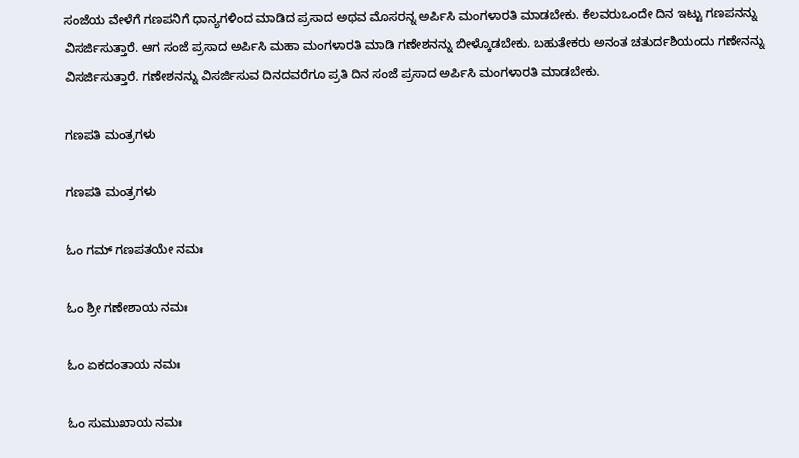ಸಂಜೆಯ ವೇಳೆಗೆ ಗಣಪನಿಗೆ ಧಾನ್ಯಗಳಿಂದ ಮಾಡಿದ ಪ್ರಸಾದ ಅಥವ ಮೊಸರನ್ನ ಅರ್ಪಿಸಿ ಮಂಗಳಾರತಿ ಮಾಡಬೇಕು. ಕೆಲವರುಒಂದೇ ದಿನ ಇಟ್ಟು ಗಣಪನನ್ನು ವಿಸರ್ಜಿಸುತ್ತಾರೆ. ಆಗ ಸಂಜೆ ಪ್ರಸಾದ ಅರ್ಪಿಸಿ ಮಹಾ ಮಂಗಳಾರತಿ ಮಾಡಿ ಗಣೇಶನನ್ನು ಬೀಳ್ಕೊಡಬೇಕು. ಬಹುತೇಕರು ಅನಂತ ಚತುರ್ದಶಿಯಂದು ಗಣೇನನ್ನು ವಿಸರ್ಜಿಸುತ್ತಾರೆ. ಗಣೇಶನನ್ನು ವಿಸರ್ಜಿಸುವ ದಿನದವರೆಗೂ ಪ್ರತಿ ದಿನ ಸಂಜೆ ಪ್ರಸಾದ ಅರ್ಪಿಸಿ ಮಂಗಳಾರತಿ ಮಾಡಬೇಕು.

ಗಣಪತಿ ಮಂತ್ರಗಳು

ಗಣಪತಿ ಮಂತ್ರಗಳು

ಓಂ ಗಮ್ ಗಣಪತಯೇ ನಮಃ

ಓಂ ಶ್ರೀ ಗಣೇಶಾಯ ನಮಃ

ಓಂ ಏಕದಂತಾಯ ನಮಃ

ಓಂ ಸುಮುಖಾಯ ನಮಃ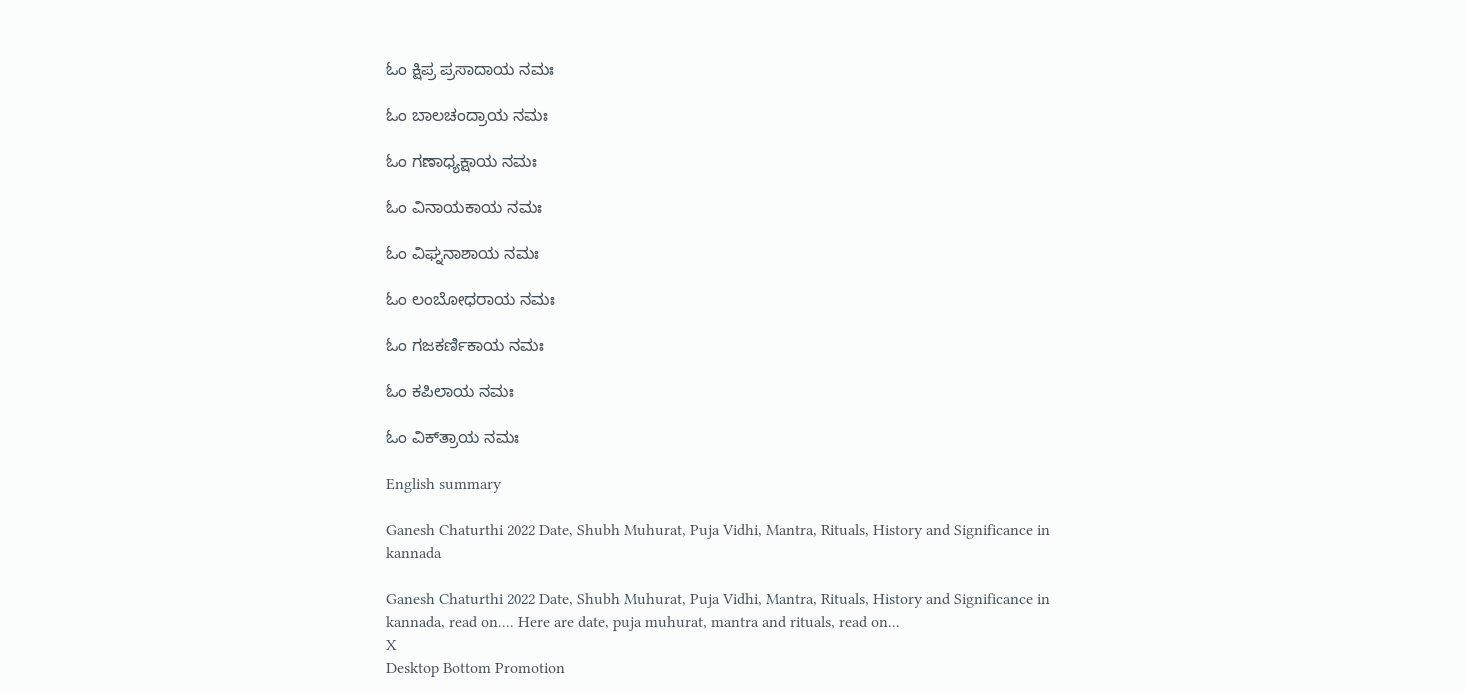ಓಂ ಕ್ಷಿಪ್ರ ಪ್ರಸಾದಾಯ ನಮಃ

ಓಂ ಬಾಲಚಂದ್ರಾಯ ನಮಃ

ಓಂ ಗಣಾಧ್ಯಕ್ಷಾಯ ನಮಃ

ಓಂ ವಿನಾಯಕಾಯ ನಮಃ

ಓಂ ವಿಘ್ನನಾಶಾಯ ನಮಃ

ಓಂ ಲಂಬೋಧರಾಯ ನಮಃ

ಓಂ ಗಜಕರ್ಣಿಕಾಯ ನಮಃ

ಓಂ ಕಪಿಲಾಯ ನಮಃ

ಓಂ ವಿಕ್‌ತ್ರಾಯ ನಮಃ

English summary

Ganesh Chaturthi 2022 Date, Shubh Muhurat, Puja Vidhi, Mantra, Rituals, History and Significance in kannada

Ganesh Chaturthi 2022 Date, Shubh Muhurat, Puja Vidhi, Mantra, Rituals, History and Significance in kannada, read on.... Here are date, puja muhurat, mantra and rituals, read on...
X
Desktop Bottom Promotion